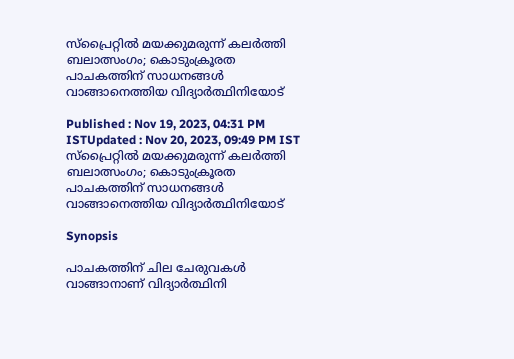സ്പ്രൈറ്റിൽ മയക്കുമരുന്ന് കലർത്തി ബലാത്സംഗം; കൊടുംക്രൂരത പാചകത്തിന് സാധനങ്ങൾ വാങ്ങാനെത്തിയ വിദ്യാർത്ഥിനിയോട്

Published : Nov 19, 2023, 04:31 PM ISTUpdated : Nov 20, 2023, 09:49 PM IST
സ്പ്രൈറ്റിൽ മയക്കുമരുന്ന് കലർത്തി ബലാത്സംഗം; കൊടുംക്രൂരത പാചകത്തിന് സാധനങ്ങൾ വാങ്ങാനെത്തിയ വിദ്യാർത്ഥിനിയോട്

Synopsis

പാചകത്തിന് ചില ചേരുവകള്‍ വാങ്ങാനാണ് വിദ്യാര്‍ത്ഥിനി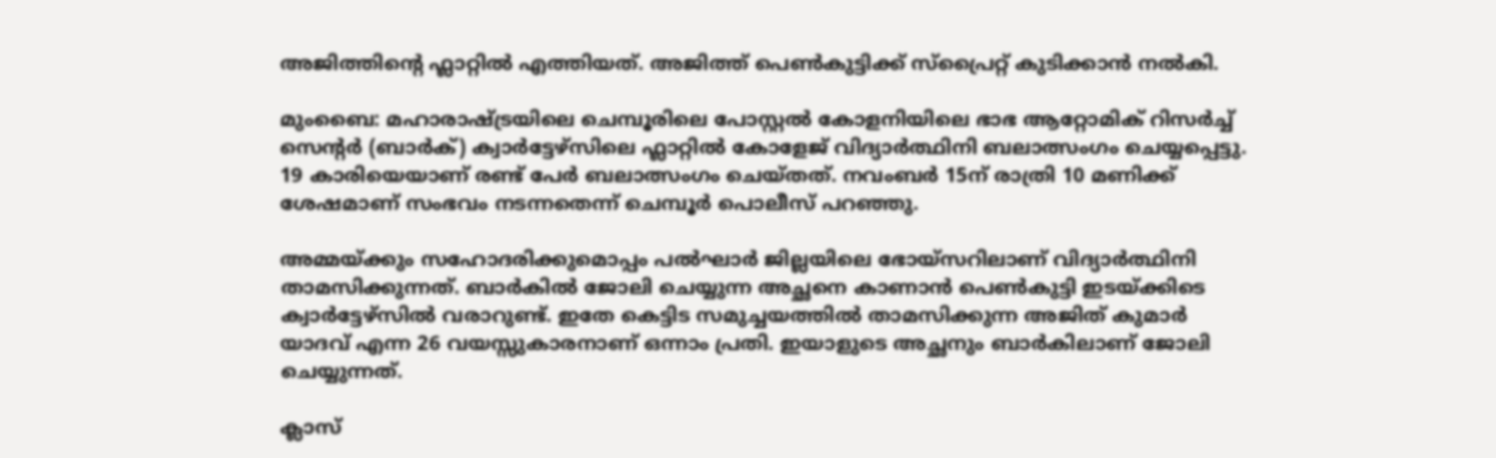അജിത്തിന്‍റെ ഫ്ലാറ്റില്‍ എത്തിയത്. അജിത്ത് പെണ്‍കുട്ടിക്ക് സ്പ്രൈറ്റ് കുടിക്കാന്‍ നല്‍കി.

മുംബൈ: മഹാരാഷ്ട്രയിലെ ചെമ്പൂരിലെ പോസ്റ്റൽ കോളനിയിലെ ഭാഭ ആറ്റോമിക് റിസർച്ച് സെന്റർ (ബാർക്) ക്വാർട്ടേഴ്സിലെ ഫ്ലാറ്റിൽ കോളേജ് വിദ്യാര്‍ത്ഥിനി ബലാത്സംഗം ചെയ്യപ്പെട്ടു.  19 കാരിയെയാണ് രണ്ട് പേര്‍ ബലാത്സംഗം ചെയ്തത്. നവംബർ 15ന് രാത്രി 10 മണിക്ക് ശേഷമാണ് സംഭവം നടന്നതെന്ന് ചെമ്പൂര്‍ പൊലീസ് പറഞ്ഞു.

അമ്മയ്ക്കും സഹോദരിക്കുമൊപ്പം പല്‍ഘാർ ജില്ലയിലെ ഭോയ്‌സറിലാണ് വിദ്യാര്‍ത്ഥിനി താമസിക്കുന്നത്. ബാര്‍കില്‍ ജോലി ചെയ്യുന്ന അച്ഛനെ കാണാന്‍ പെണ്‍കുട്ടി ഇടയ്ക്കിടെ ക്വാര്‍ട്ടേഴ്സില്‍ വരാറുണ്ട്. ഇതേ കെട്ടിട സമുച്ചയത്തില്‍ താമസിക്കുന്ന അജിത് കുമാര്‍ യാദവ് എന്ന 26 വയസ്സുകാരനാണ് ഒന്നാം പ്രതി. ഇയാളുടെ അച്ഛനും ബാര്‍കിലാണ് ജോലി ചെയ്യുന്നത്.

ക്ലാസ്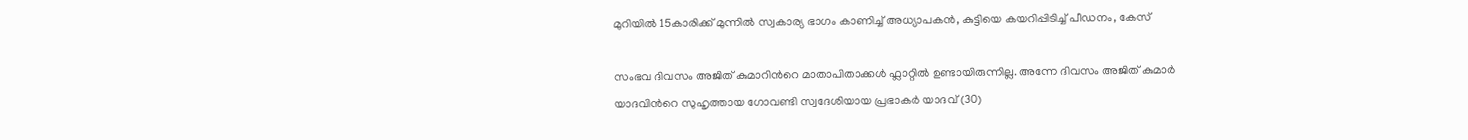മുറിയില്‍ 15കാരിക്ക് മുന്നില്‍ സ്വകാര്യ ഭാഗം കാണിച്ച് അധ്യാപകന്‍, കുട്ടിയെ കയറിപ്പിടിച്ച് പീഡനം, കേസ്

സംഭവ ദിവസം അജിത് കുമാറിന്‍റെ മാതാപിതാക്കള്‍ ഫ്ലാറ്റില്‍ ഉണ്ടായിരുന്നില്ല. അന്നേ ദിവസം അജിത് കുമാര്‍ യാദവിന്‍റെ സുഹൃത്തായ ഗോവണ്ടി സ്വദേശിയായ പ്രഭാകര്‍ യാദവ് (30)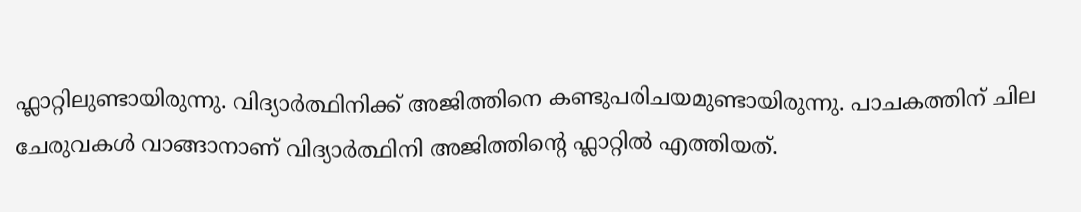ഫ്ലാറ്റിലുണ്ടായിരുന്നു. വിദ്യാര്‍ത്ഥിനിക്ക് അജിത്തിനെ കണ്ടുപരിചയമുണ്ടായിരുന്നു. പാചകത്തിന് ചില ചേരുവകള്‍ വാങ്ങാനാണ് വിദ്യാര്‍ത്ഥിനി അജിത്തിന്‍റെ ഫ്ലാറ്റില്‍ എത്തിയത്.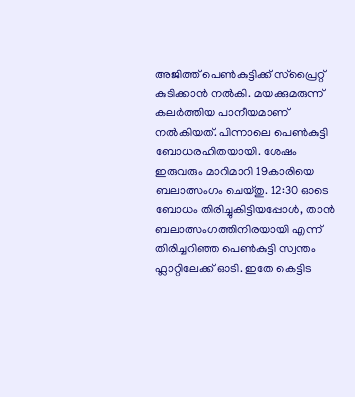അജിത്ത് പെണ്‍കുട്ടിക്ക് സ്പ്രൈറ്റ് കുടിക്കാന്‍ നല്‍കി. മയക്കുമരുന്ന് കലര്‍ത്തിയ പാനീയമാണ് നല്‍കിയത്. പിന്നാലെ പെണ്‍കുട്ടി ബോധരഹിതയായി. ശേഷം ഇരുവരും മാറിമാറി 19കാരിയെ ബലാത്സംഗം ചെയ്തു. 12:30 ഓടെ ബോധം തിരിച്ചുകിട്ടിയപ്പോൾ, താൻ ബലാത്സംഗത്തിനിരയായി എന്ന് തിരിച്ചറിഞ്ഞ പെണ്‍കുട്ടി സ്വന്തം ഫ്ലാറ്റിലേക്ക് ഓടി. ഇതേ കെട്ടിട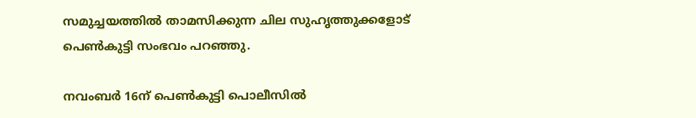സമുച്ചയത്തില്‍ താമസിക്കുന്ന ചില സുഹൃത്തുക്കളോട് പെണ്‍കുട്ടി സംഭവം പറഞ്ഞു.

നവംബര്‍ 16ന് പെണ്‍കുട്ടി പൊലീസില്‍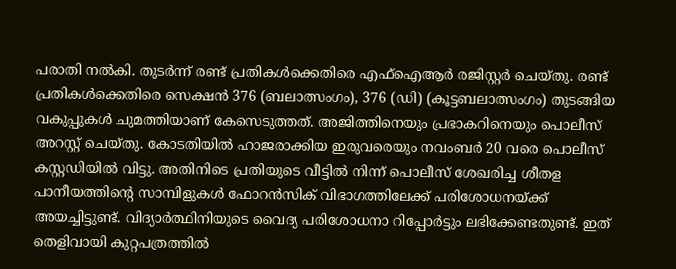പരാതി നല്‍കി. തുടർന്ന് രണ്ട് പ്രതികൾക്കെതിരെ എഫ്‌ഐആർ രജിസ്റ്റർ ചെയ്തു. രണ്ട് പ്രതികൾക്കെതിരെ സെക്ഷൻ 376 (ബലാത്സംഗം), 376 (ഡി) (കൂട്ടബലാത്സംഗം) തുടങ്ങിയ വകുപ്പുകള്‍ ചുമത്തിയാണ് കേസെടുത്തത്. അജിത്തിനെയും പ്രഭാകറിനെയും പൊലീസ് അറസ്റ്റ് ചെയ്തു. കോടതിയിൽ ഹാജരാക്കിയ ഇരുവരെയും നവംബർ 20 വരെ പൊലീസ് കസ്റ്റഡിയിൽ വിട്ടു. അതിനിടെ പ്രതിയുടെ വീട്ടിൽ നിന്ന് പൊലീസ് ശേഖരിച്ച ശീതള പാനീയത്തിന്റെ സാമ്പിളുകൾ ഫോറൻസിക് വിഭാഗത്തിലേക്ക് പരിശോധനയ്ക്ക് അയച്ചിട്ടുണ്ട്. വിദ്യാര്‍ത്ഥിനിയുടെ വൈദ്യ പരിശോധനാ റിപ്പോർട്ടും ലഭിക്കേണ്ടതുണ്ട്. ഇത് തെളിവായി കുറ്റപത്രത്തിൽ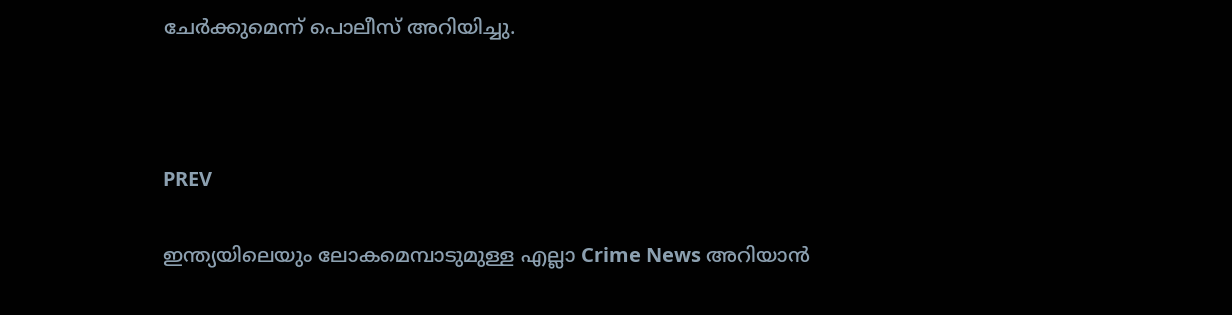ചേർക്കുമെന്ന് പൊലീസ് അറിയിച്ചു.



PREV

ഇന്ത്യയിലെയും ലോകമെമ്പാടുമുള്ള എല്ലാ Crime News അറിയാൻ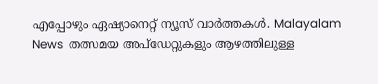എപ്പോഴും ഏഷ്യാനെറ്റ് ന്യൂസ് വാർത്തകൾ. Malayalam News  തത്സമയ അപ്‌ഡേറ്റുകളും ആഴത്തിലുള്ള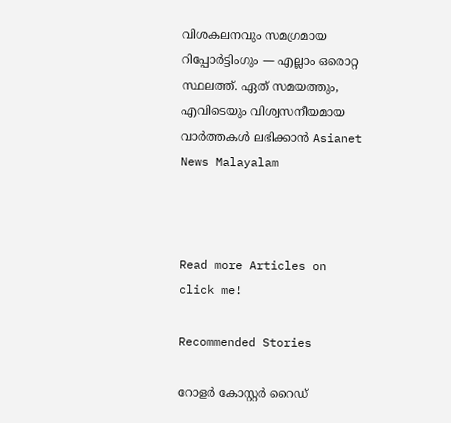വിശകലനവും സമഗ്രമായ റിപ്പോർട്ടിംഗും — എല്ലാം ഒരൊറ്റ സ്ഥലത്ത്. ഏത് സമയത്തും, എവിടെയും വിശ്വസനീയമായ വാർത്തകൾ ലഭിക്കാൻ Asianet News Malayalam



Read more Articles on
click me!

Recommended Stories

റോളർ കോസ്റ്റർ റൈഡ്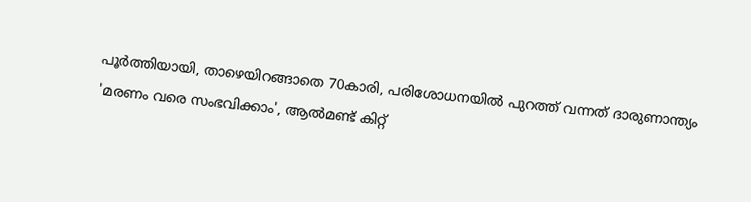പൂർത്തിയായി, താഴെയിറങ്ങാതെ 70കാരി, പരിശോധനയിൽ പുറത്ത് വന്നത് ദാരുണാന്ത്യം
'മരണം വരെ സംഭവിക്കാം', ആല്‍മണ്ട് കിറ്റ്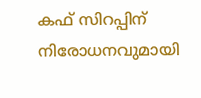കഫ് സിറപ്പിന് നിരോധനവുമായി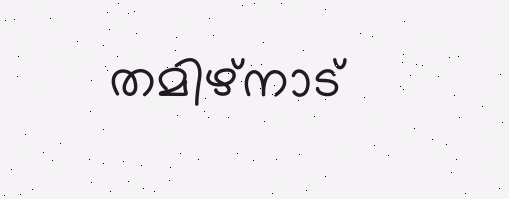തമിഴ്നാട്